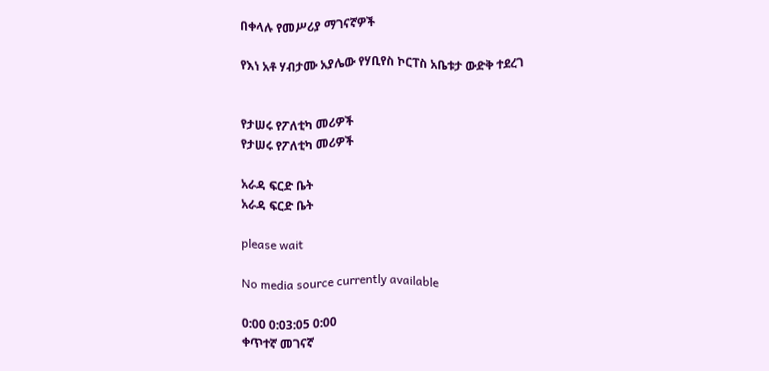በቀላሉ የመሥሪያ ማገናኛዎች

የእነ አቶ ሃብታሙ አያሌው የሃቢየስ ኮርፐስ አቤቱታ ውድቅ ተደረገ


የታሠሩ የፖለቲካ መሪዎች
የታሠሩ የፖለቲካ መሪዎች

አራዳ ፍርድ ቤት
አራዳ ፍርድ ቤት

please wait

No media source currently available

0:00 0:03:05 0:00
ቀጥተኛ መገናኛ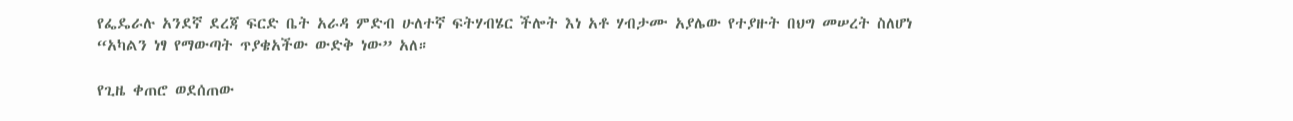የፌዴራሉ አንደኛ ደረጃ ፍርድ ቤት አራዳ ምድብ ሁለተኛ ፍትሃብሄር ችሎት እነ አቶ ሃብታሙ አያሌው የተያዙት በህግ መሠረት ስለሆነ “አካልን ነፃ የማውጣት ጥያቄአችው ውድቅ ነው” አለ።

የጊዜ ቀጠሮ ወደሰጠው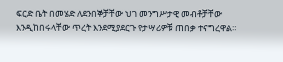ፍርድ ቤት በመሄድ ለደንበኞቻቸው ህገ መንግሥታዊ መብቶቻቸው እንዲከበሩላቸው ጥረት እንደሚያደርጉ የታሣሪዎቹ ጠበቃ ተናግረዋል።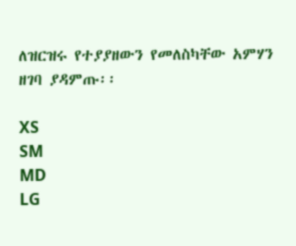ለዝርዝሩ የተያያዘውን የመለስካቸው አምሃን ዘገባ ያዳምጡ፡፡

XS
SM
MD
LG